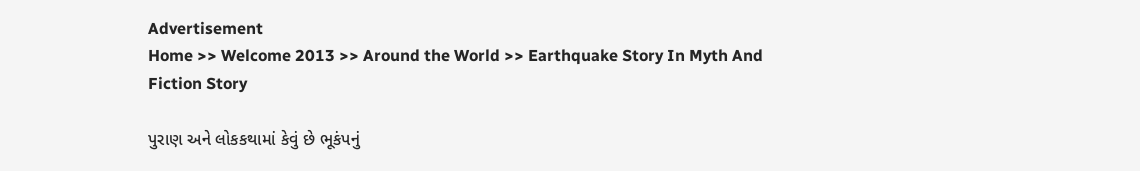Advertisement
Home >> Welcome 2013 >> Around the World >> Earthquake Story In Myth And Fiction Story

પુરાણ અને લોકકથામાં કેવું છે ભૂકંપનું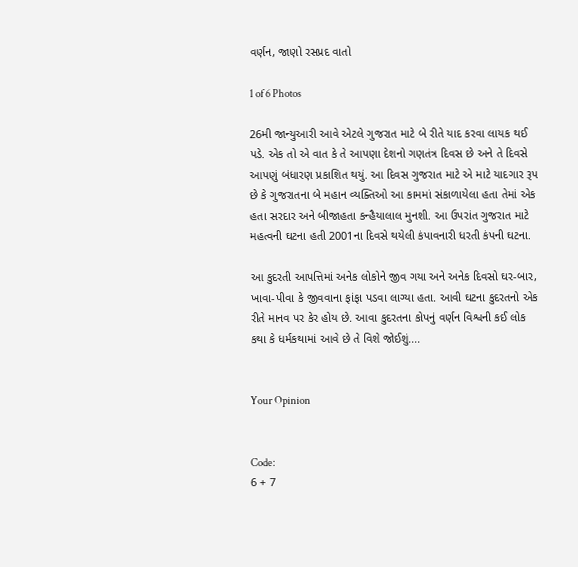વર્ણન, જાણો રસપ્રદ વાતો

1 of 6 Photos

26મી જાન્યુઆરી આવે એટલે ગુજરાત માટે બે રીતે યાદ કરવા લાયક થઈ પડે. એક તો એ વાત કે તે આપણા દેશનો ગણતંત્ર દિવસ છે અને તે દિવસે આપણું બંધારણ પ્રકાશિત થયું. આ દિવસ ગુજરાત માટે એ માટે યાદગાર રૂપ છે કે ગુજરાતના બે મહાન વ્યક્તિઓ આ કામમાં સંકાળાયેલા હતા તેમાં એક હતા સરદાર અને બીજાહતા કન્હૈયાલાલ મુનશી. આ ઉપરાંત ગુજરાત માટે મહત્વની ઘટના હતી 2001ના દિવસે થયેલી કંપાવનારી ધરતી કંપની ઘટના.

આ કુદરતી આપત્તિમાં અનેક લોકોને જીવ ગયા અને અનેક દિવસો ઘર-બાર, ખાવા-પીવા કે જીવવાના ફાંફા પડવા લાગ્યા હતા. આવી ઘટના કુદરતનો એક રીતે માનવ પર કેર હોય છે. આવા કુદરતના કોપનું વર્ણન વિશ્વની કઈ લોક કથા કે ધર્મકથામાં આવે છે તે વિશે જોઈશું....


Your Opinion


Code:
6 + 7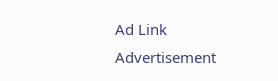Ad Link
Advertisement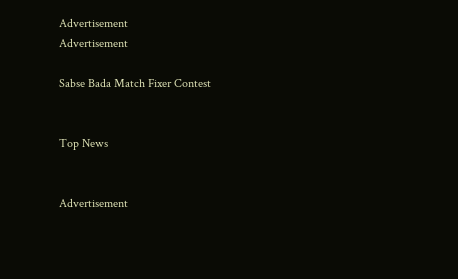Advertisement
Advertisement

Sabse Bada Match Fixer Contest


Top News


Advertisement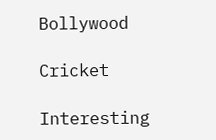Bollywood

Cricket

Interesting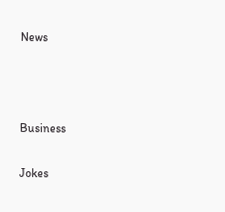News



Business

Jokes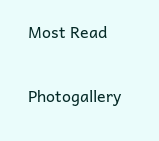Most Read

Photogallery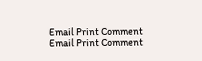Email Print Comment
Email Print Comment